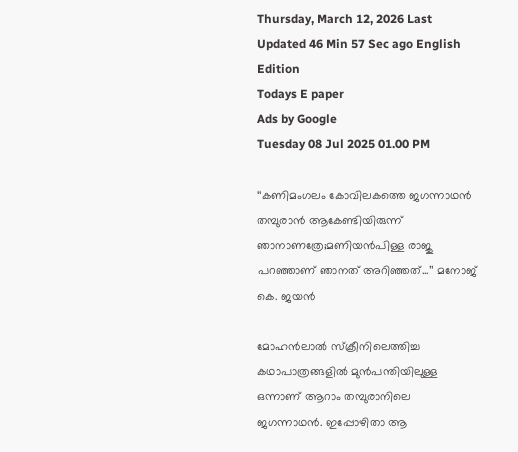Thursday, March 12, 2026 Last Updated 46 Min 57 Sec ago English Edition
Todays E paper
Ads by Google
Tuesday 08 Jul 2025 01.00 PM

‘‘കണിമംഗലം കോവിലകത്തെ ജഗന്നാഥന്‍ തമ്പുരാന്‍ ആകേണ്ടിയിരുന്ന് ഞാനാണത്രേ;മണിയന്‍പിള്ള രാജു പറഞ്ഞാണ് ഞാനത് അറിഞ്ഞത്...’’ മനോജ് കെ. ജയന്‍

മോഹന്‍ലാല്‍ സ്ക്രീനിലെത്തിച്ച കഥാപാത്രങ്ങളില്‍ മുന്‍പന്തിയിലുള്ള ഒന്നാണ് ആറാം തമ്പുരാനിലെ ജഗന്നാഥന്‍. ഇപ്പോഴിതാ ആ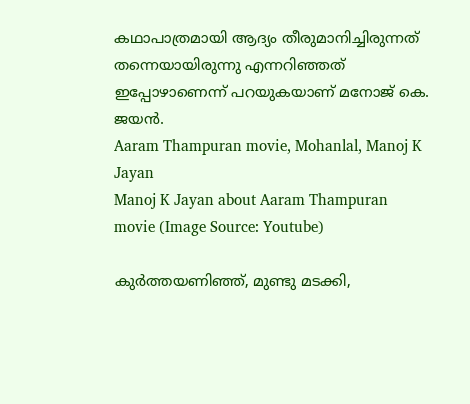കഥാപാത്രമായി ആദ്യം തീരുമാനിച്ചിരുന്നത് തന്നെയായിരുന്നു എന്നറിഞ്ഞത് ഇപ്പോഴാണെന്ന് പറയുകയാണ് മനോജ് കെ. ജയന്‍.
Aaram Thampuran movie, Mohanlal, Manoj K Jayan
Manoj K Jayan about Aaram Thampuran movie (Image Source: Youtube)

കുര്‍ത്തയണിഞ്ഞ്, മുണ്ടു മടക്കി,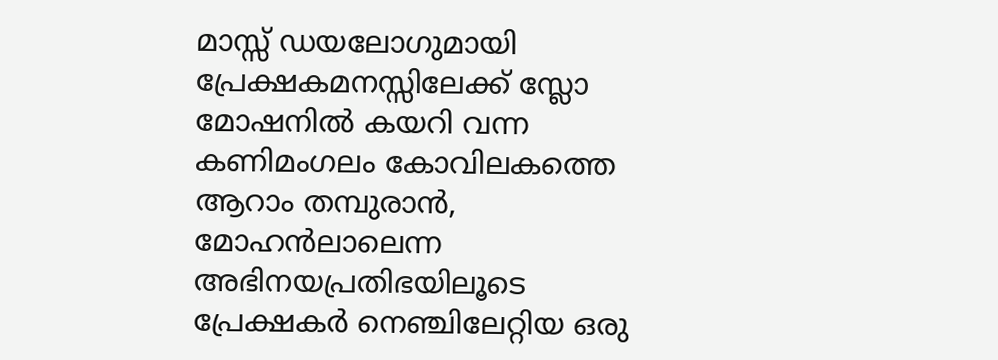മാസ്സ് ഡയലോഗുമായി പ്രേക്ഷകമനസ്സിലേക്ക് സ്ലോ മോഷനില്‍ കയറി വന്ന കണിമംഗലം കോവിലകത്തെ ആറാം തമ്പുരാന്‍, മോഹന്‍ലാലെന്ന അഭിനയപ്രതിഭയിലൂടെ പ്രേക്ഷകര്‍ നെഞ്ചിലേറ്റിയ ഒരു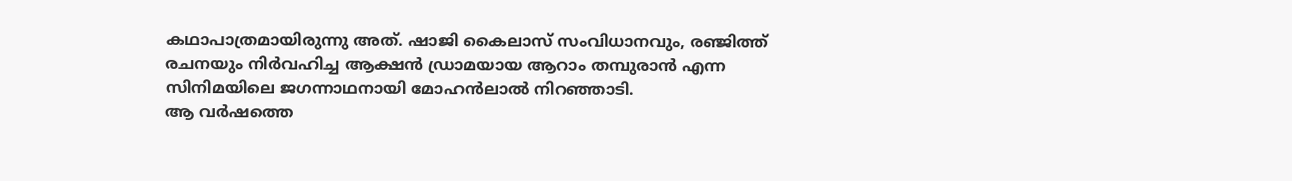കഥാപാത്രമായിരുന്നു അത്. ഷാജി കൈലാസ് സംവിധാനവും, രഞ്ജിത്ത് രചനയും നിർവഹിച്ച ആക്ഷൻ ഡ്രാമയായ ആറാം തമ്പുരാന്‍ എന്ന സിനിമയിലെ ജഗന്നാഥനായി മോഹൻലാല്‍ നിറഞ്ഞാടി.
ആ വർഷത്തെ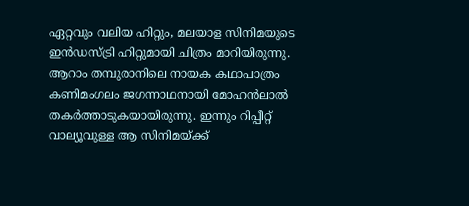ഏറ്റവും വലിയ ഹിറ്റും, മലയാള സിനിമയുടെ ഇൻഡസ്ട്രി ഹിറ്റുമായി ചിത്രം മാറിയിരുന്നു. ആറാം തമ്പുരാനിലെ നായക കഥാപാത്രം കണിമംഗലം ജഗന്നാഥനായി മോഹൻലാല്‍ തകർത്താടുകയായിരുന്നു. ഇന്നും റിപ്പീറ്റ് വാല്യൂവുള്ള ആ സിനിമയ്ക്ക്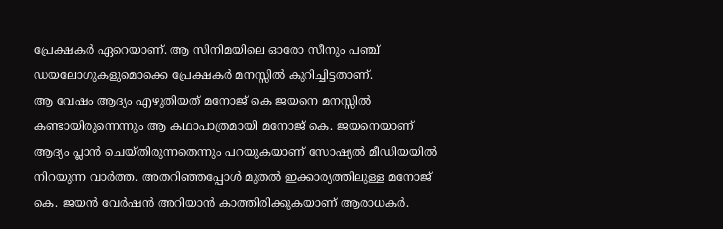പ്രേക്ഷകര്‍ ഏറെയാണ്. ആ സിനിമയിലെ ഓരോ സീനും പഞ്ച് ഡയലോഗുകളുമൊക്കെ പ്രേക്ഷകര്‍ മനസ്സില്‍ കുറിച്ചിട്ടതാണ്.
ആ വേഷം ആദ്യം എഴുതിയത് മനോജ് കെ ജയനെ മനസ്സില്‍ കണ്ടായിരുന്നെന്നും ആ കഥാപാത്രമായി മനോജ് കെ. ജയനെയാണ് ആദ്യം പ്ലാന്‍ ചെയ്തിരുന്നതെന്നും പറയുകയാണ് സോഷ്യല്‍ മീഡിയയില്‍ നിറയുന്ന വാര്‍ത്ത. അതറിഞ്ഞപ്പോള്‍ മുതല്‍ ഇക്കാര്യത്തിലുള്ള മനോജ് കെ. ജയന്‍ വേര്‍ഷന്‍ അറിയാന്‍ കാത്തിരിക്കുകയാണ് ആരാധകര്‍.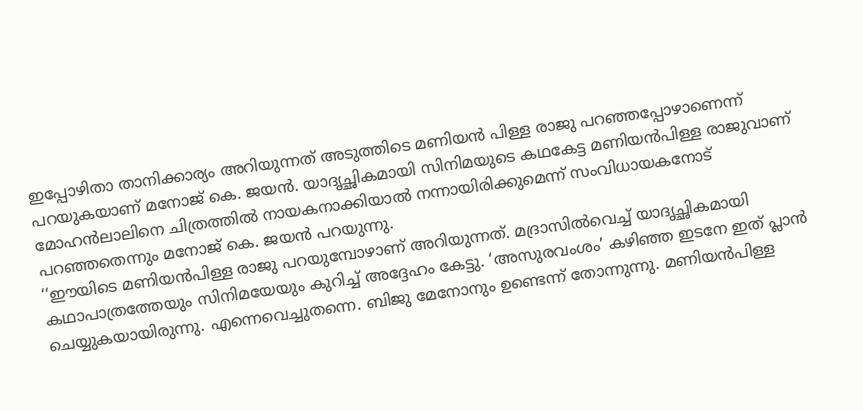ഇപ്പോഴിതാ താനിക്കാര്യം അറിയുന്നത് അടുത്തിടെ മണിയന്‍ പിള്ള രാജു പറഞ്ഞപ്പോഴാണെന്ന് പറയുകയാണ് മനോജ് കെ. ജയന്‍. യാദൃച്ഛികമായി സിനിമയുടെ കഥകേട്ട മണിയന്‍പിള്ള രാജുവാണ് മോഹന്‍ലാലിനെ ചിത്രത്തില്‍ നായകനാക്കിയാല്‍ നന്നായിരിക്കുമെന്ന് സംവിധായകനോട് പറഞ്ഞതെന്നും മനോജ് കെ. ജയന്‍ പറയുന്നു.
‘‘ഈയിടെ മണിയന്‍പിള്ള രാജു പറയുമ്പോഴാണ് അറിയുന്നത്. മദ്രാസില്‍വെച്ച്‌ യാദൃച്ഛികമായി കഥാപാത്രത്തേയും സിനിമയേയും കുറിച്ച്‌ അദ്ദേഹം കേട്ടു. ‘അസുരവംശം’ കഴിഞ്ഞ ഇടനേ ഇത് പ്ലാന്‍ ചെയ്യുകയായിരുന്നു. എന്നെവെച്ചുതന്നെ. ബിജു മേനോനും ഉണ്ടെന്ന് തോന്നുന്നു. മണിയന്‍പിള്ള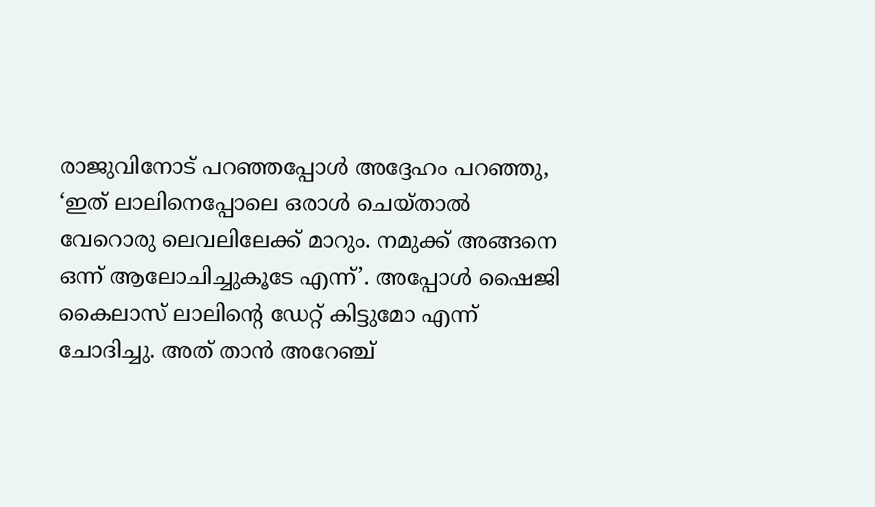രാജുവിനോട് പറഞ്ഞപ്പോള്‍ അദ്ദേഹം പറഞ്ഞു, ‘ഇത് ലാലിനെപ്പോലെ ഒരാള്‍ ചെയ്താല്‍ വേറൊരു ലെവലിലേക്ക് മാറും. നമുക്ക് അങ്ങനെ ഒന്ന് ആലോചിച്ചുകൂടേ എന്ന്’. അപ്പോള്‍ ഷൈജി കൈലാസ് ലാലിന്റെ ഡേറ്റ് കിട്ടുമോ എന്ന് ചോദിച്ചു. അത് താന്‍ അറേഞ്ച്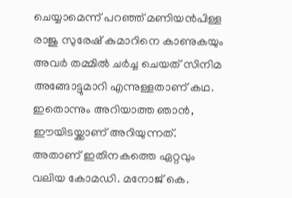ചെയ്യാമെന്ന് പറഞ്ഞ് മണിയന്‍പിള്ള രാജു സുരേഷ് കുമാറിനെ കാണുകയും അവര്‍ തമ്മില്‍ ചര്‍ച്ച ചെയത് സിനിമ അങ്ങോട്ടുമാറി എന്നുള്ളതാണ് കഥ.
ഇതൊന്നും അറിയാത്ത ഞാന്‍, ഈയിടയ്ക്കാണ് അറിയുന്നത്. അതാണ് ഇതിനകത്തെ ഏറ്റവും വലിയ കോമഡി. മനോജ് കെ.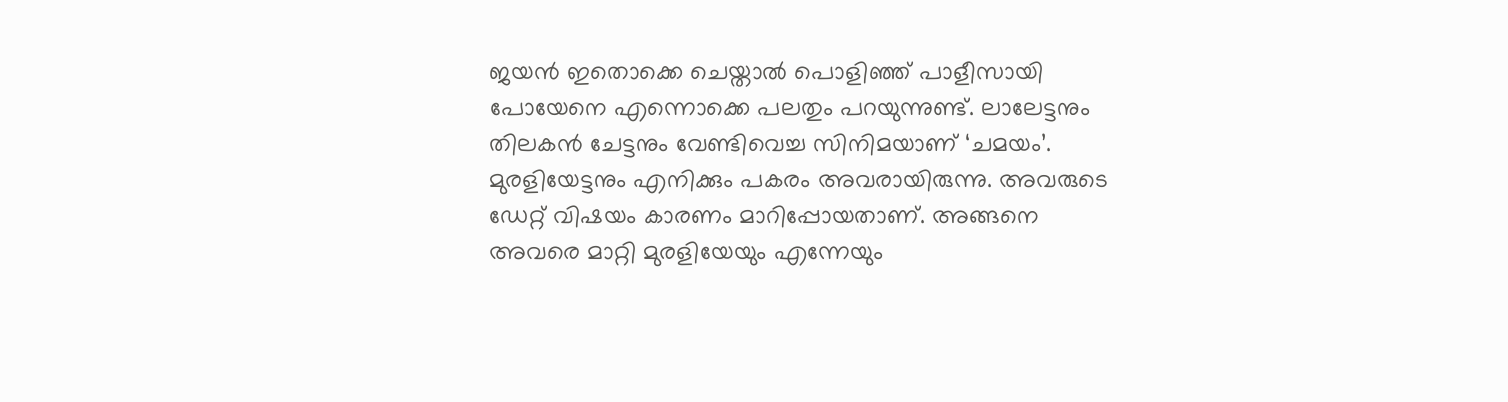ജയന്‍ ഇതൊക്കെ ചെയ്താല്‍ പൊളിഞ്ഞ് പാളീസായി പോയേനെ എന്നൊക്കെ പലതും പറയുന്നുണ്ട്. ലാലേട്ടനും തിലകന്‍ ചേട്ടനും വേണ്ടിവെച്ച സിനിമയാണ് ‘ചമയം’. മുരളിയേട്ടനും എനിക്കും പകരം അവരായിരുന്നു. അവരുടെ ഡേറ്റ് വിഷയം കാരണം മാറിപ്പോയതാണ്. അങ്ങനെ അവരെ മാറ്റി മുരളിയേയും എന്നേയും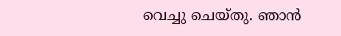വെച്ചു ചെയ്തു. ഞാന്‍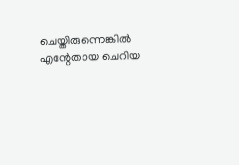ചെയ്തിരുന്നെങ്കില്‍ എന്റേതായ ചെറിയ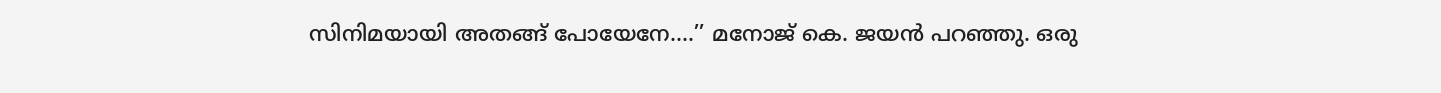സിനിമയായി അതങ്ങ് പോയേനേ....’’ മനോജ് കെ. ജയൻ പറഞ്ഞു. ഒരു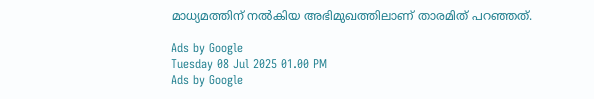മാധ്യമത്തിന് നല്‍കിയ അഭിമുഖത്തിലാണ് താരമിത് പറഞ്ഞത്.

Ads by Google
Tuesday 08 Jul 2025 01.00 PM
Ads by Google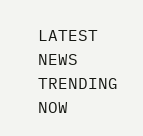LATEST NEWS
TRENDING NOW